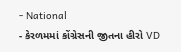- National
- કેરળમમાં કોંગ્રેસની જીતના હીરો VD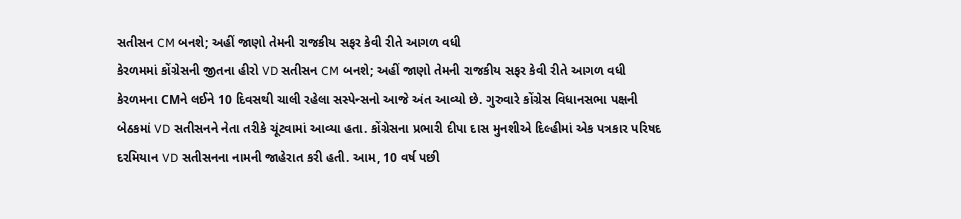સતીસન CM બનશે; અહીં જાણો તેમની રાજકીય સફર કેવી રીતે આગળ વધી
કેરળમમાં કોંગ્રેસની જીતના હીરો VD સતીસન CM બનશે; અહીં જાણો તેમની રાજકીય સફર કેવી રીતે આગળ વધી
કેરળમના CMને લઈને 10 દિવસથી ચાલી રહેલા સસ્પેન્સનો આજે અંત આવ્યો છે. ગુરુવારે કોંગ્રેસ વિધાનસભા પક્ષની બેઠકમાં VD સતીસનને નેતા તરીકે ચૂંટવામાં આવ્યા હતા. કોંગ્રેસના પ્રભારી દીપા દાસ મુનશીએ દિલ્હીમાં એક પત્રકાર પરિષદ દરમિયાન VD સતીસનના નામની જાહેરાત કરી હતી. આમ, 10 વર્ષ પછી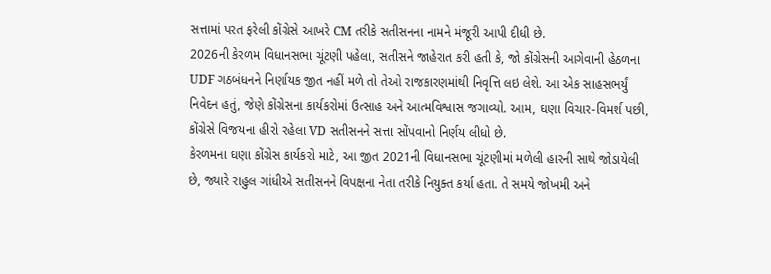સત્તામાં પરત ફરેલી કોંગ્રેસે આખરે CM તરીકે સતીસનના નામને મંજૂરી આપી દીધી છે.
2026ની કેરળમ વિધાનસભા ચૂંટણી પહેલા, સતીસને જાહેરાત કરી હતી કે, જો કોંગ્રેસની આગેવાની હેઠળના UDF ગઠબંધનને નિર્ણાયક જીત નહીં મળે તો તેઓ રાજકારણમાંથી નિવૃત્તિ લઇ લેશે. આ એક સાહસભર્યું નિવેદન હતું, જેણે કોંગ્રેસના કાર્યકરોમાં ઉત્સાહ અને આત્મવિશ્વાસ જગાવ્યો. આમ, ઘણા વિચાર-વિમર્શ પછી, કોંગ્રેસે વિજયના હીરો રહેલા VD સતીસનને સત્તા સોંપવાનો નિર્ણય લીધો છે.
કેરળમના ઘણા કોંગ્રેસ કાર્યકરો માટે, આ જીત 2021ની વિધાનસભા ચૂંટણીમાં મળેલી હારની સાથે જોડાયેલી છે, જ્યારે રાહુલ ગાંધીએ સતીસનને વિપક્ષના નેતા તરીકે નિયુક્ત કર્યા હતા. તે સમયે જોખમી અને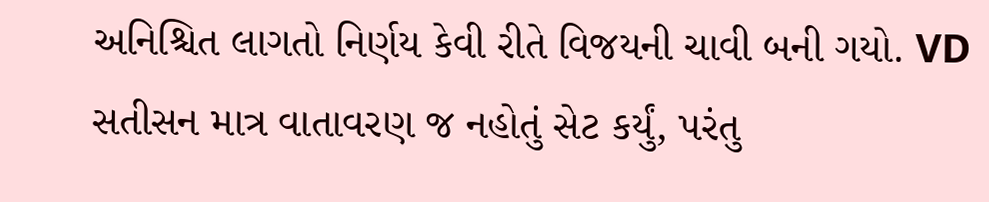અનિશ્ચિત લાગતો નિર્ણય કેવી રીતે વિજયની ચાવી બની ગયો. VD સતીસન માત્ર વાતાવરણ જ નહોતું સેટ કર્યું, પરંતુ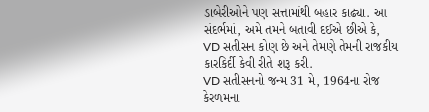ડાબેરીઓને પણ સત્તામાંથી બહાર કાઢ્યા. આ સંદર્ભમાં, અમે તમને બતાવી દઈએ છીએ કે, VD સતીસન કોણ છે અને તેમણે તેમની રાજકીય કારકિર્દી કેવી રીતે શરૂ કરી.
VD સતીસનનો જન્મ 31 મે, 1964ના રોજ કેરળમના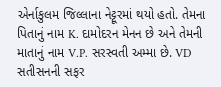એર્નાકુલમ જિલ્લાના નેટ્ટૂરમાં થયો હતો. તેમના પિતાનું નામ K. દામોદરન મેનન છે અને તેમની માતાનું નામ V.P. સરસ્વતી અમ્મા છે. VD સતીસનની સફર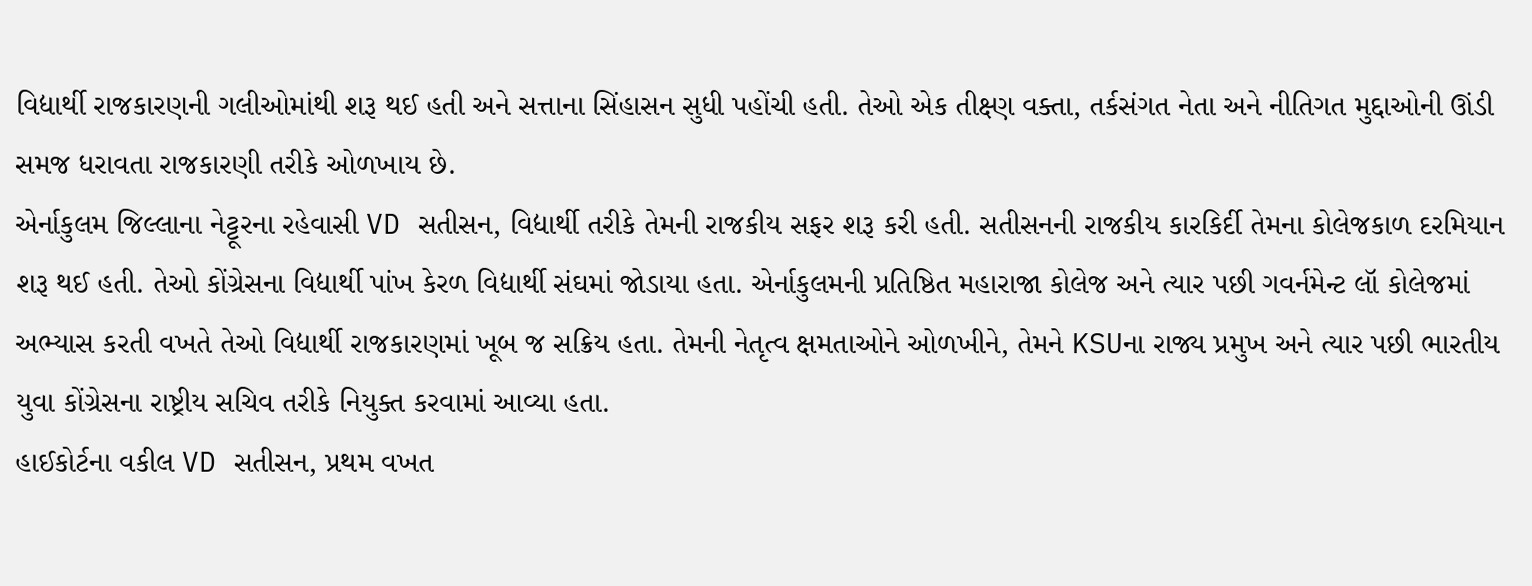વિદ્યાર્થી રાજકારણની ગલીઓમાંથી શરૂ થઈ હતી અને સત્તાના સિંહાસન સુધી પહોંચી હતી. તેઓ એક તીક્ષ્ણ વક્તા, તર્કસંગત નેતા અને નીતિગત મુદ્દાઓની ઊંડી સમજ ધરાવતા રાજકારણી તરીકે ઓળખાય છે.
એર્નાકુલમ જિલ્લાના નેટ્ટૂરના રહેવાસી VD સતીસન, વિદ્યાર્થી તરીકે તેમની રાજકીય સફર શરૂ કરી હતી. સતીસનની રાજકીય કારકિર્દી તેમના કોલેજકાળ દરમિયાન શરૂ થઈ હતી. તેઓ કોંગ્રેસના વિદ્યાર્થી પાંખ કેરળ વિદ્યાર્થી સંઘમાં જોડાયા હતા. એર્નાકુલમની પ્રતિષ્ઠિત મહારાજા કોલેજ અને ત્યાર પછી ગવર્નમેન્ટ લૉ કોલેજમાં અભ્યાસ કરતી વખતે તેઓ વિદ્યાર્થી રાજકારણમાં ખૂબ જ સક્રિય હતા. તેમની નેતૃત્વ ક્ષમતાઓને ઓળખીને, તેમને KSUના રાજ્ય પ્રમુખ અને ત્યાર પછી ભારતીય યુવા કોંગ્રેસના રાષ્ટ્રીય સચિવ તરીકે નિયુક્ત કરવામાં આવ્યા હતા.
હાઈકોર્ટના વકીલ VD સતીસન, પ્રથમ વખત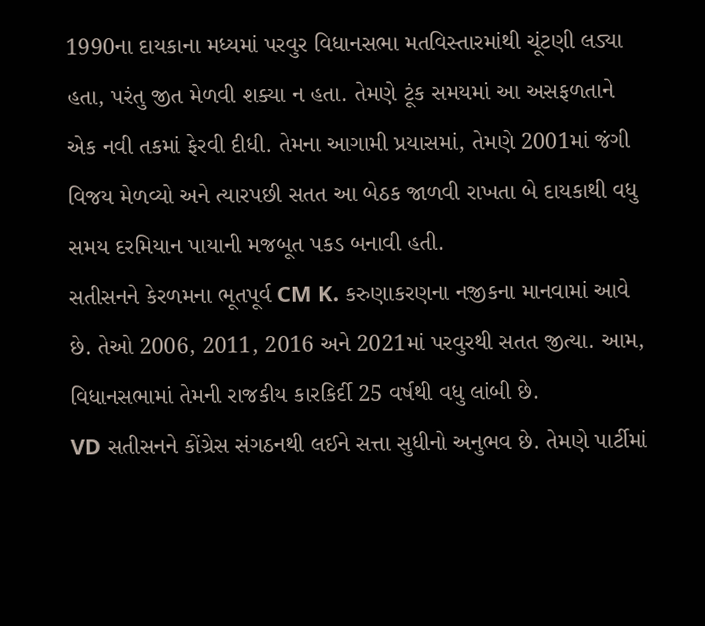1990ના દાયકાના મધ્યમાં પરવુર વિધાનસભા મતવિસ્તારમાંથી ચૂંટણી લડ્યા હતા, પરંતુ જીત મેળવી શક્યા ન હતા. તેમણે ટૂંક સમયમાં આ અસફળતાને એક નવી તકમાં ફેરવી દીધી. તેમના આગામી પ્રયાસમાં, તેમણે 2001માં જંગી વિજય મેળવ્યો અને ત્યારપછી સતત આ બેઠક જાળવી રાખતા બે દાયકાથી વધુ સમય દરમિયાન પાયાની મજબૂત પકડ બનાવી હતી.
સતીસનને કેરળમના ભૂતપૂર્વ CM K. કરુણાકરણના નજીકના માનવામાં આવે છે. તેઓ 2006, 2011, 2016 અને 2021માં પરવુરથી સતત જીત્યા. આમ, વિધાનસભામાં તેમની રાજકીય કારકિર્દી 25 વર્ષથી વધુ લાંબી છે.
VD સતીસનને કોંગ્રેસ સંગઠનથી લઈને સત્તા સુધીનો અનુભવ છે. તેમણે પાર્ટીમાં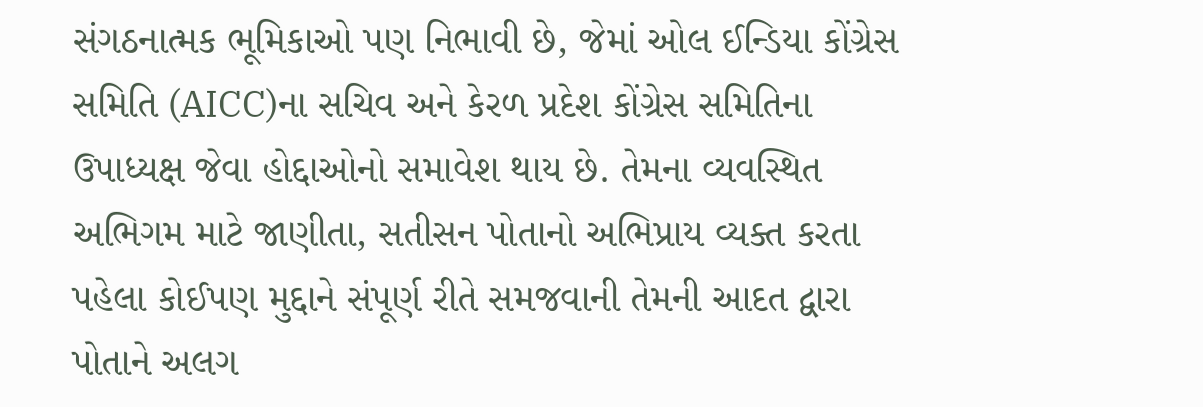સંગઠનાત્મક ભૂમિકાઓ પણ નિભાવી છે, જેમાં ઓલ ઈન્ડિયા કોંગ્રેસ સમિતિ (AICC)ના સચિવ અને કેરળ પ્રદેશ કોંગ્રેસ સમિતિના ઉપાધ્યક્ષ જેવા હોદ્દાઓનો સમાવેશ થાય છે. તેમના વ્યવસ્થિત અભિગમ માટે જાણીતા, સતીસન પોતાનો અભિપ્રાય વ્યક્ત કરતા પહેલા કોઈપણ મુદ્દાને સંપૂર્ણ રીતે સમજવાની તેમની આદત દ્વારા પોતાને અલગ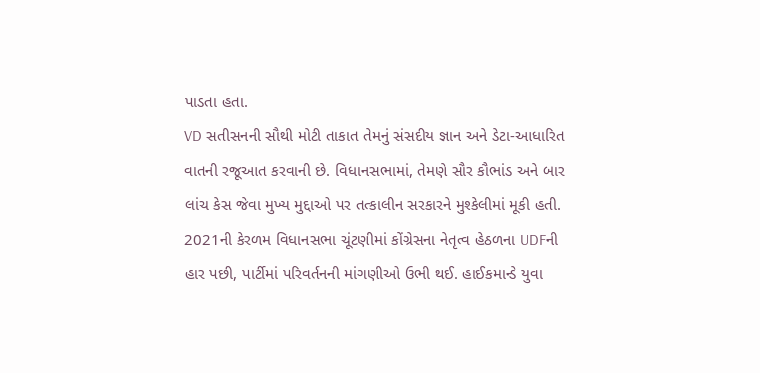પાડતા હતા.
VD સતીસનની સૌથી મોટી તાકાત તેમનું સંસદીય જ્ઞાન અને ડેટા-આધારિત વાતની રજૂઆત કરવાની છે. વિધાનસભામાં, તેમણે સૌર કૌભાંડ અને બાર લાંચ કેસ જેવા મુખ્ય મુદ્દાઓ પર તત્કાલીન સરકારને મુશ્કેલીમાં મૂકી હતી.
2021ની કેરળમ વિધાનસભા ચૂંટણીમાં કોંગ્રેસના નેતૃત્વ હેઠળના UDFની હાર પછી, પાર્ટીમાં પરિવર્તનની માંગણીઓ ઉભી થઈ. હાઈકમાન્ડે યુવા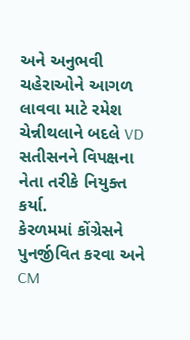અને અનુભવી ચહેરાઓને આગળ લાવવા માટે રમેશ ચેન્નીથલાને બદલે VD સતીસનને વિપક્ષના નેતા તરીકે નિયુક્ત કર્યા.
કેરળમમાં કોંગ્રેસને પુનર્જીવિત કરવા અને CM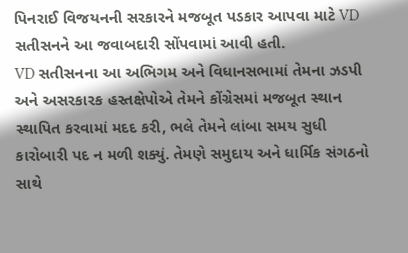પિનરાઈ વિજયનની સરકારને મજબૂત પડકાર આપવા માટે VD સતીસનને આ જવાબદારી સોંપવામાં આવી હતી.
VD સતીસનના આ અભિગમ અને વિધાનસભામાં તેમના ઝડપી અને અસરકારક હસ્તક્ષેપોએ તેમને કોંગ્રેસમાં મજબૂત સ્થાન સ્થાપિત કરવામાં મદદ કરી, ભલે તેમને લાંબા સમય સુધી કારોબારી પદ ન મળી શક્યું. તેમણે સમુદાય અને ધાર્મિક સંગઠનો સાથે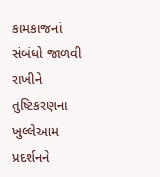કામકાજનાં સંબંધો જાળવી રાખીને તુષ્ટિકરણના ખુલ્લેઆમ પ્રદર્શનને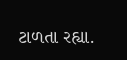ટાળતા રહ્યા.